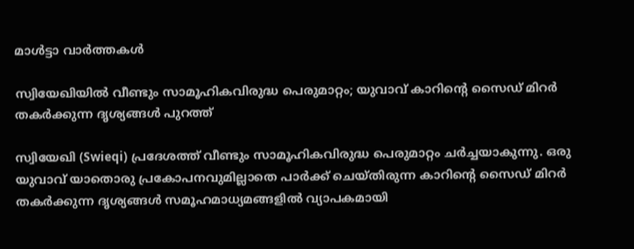മാൾട്ടാ വാർത്തകൾ

സ്വിയേഖിയിൽ വീണ്ടും സാമൂഹികവിരുദ്ധ പെരുമാറ്റം; യുവാവ് കാറിന്റെ സൈഡ് മിറർ തകർക്കുന്ന ദൃശ്യങ്ങൾ പുറത്ത്

സ്വിയേഖി (Swieqi) പ്രദേശത്ത് വീണ്ടും സാമൂഹികവിരുദ്ധ പെരുമാറ്റം ചർച്ചയാകുന്നു. ഒരു യുവാവ് യാതൊരു പ്രകോപനവുമില്ലാതെ പാർക്ക് ചെയ്തിരുന്ന കാറിന്റെ സൈഡ് മിറർ തകർക്കുന്ന ദൃശ്യങ്ങൾ സമൂഹമാധ്യമങ്ങളിൽ വ്യാപകമായി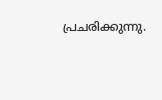പ്രചരിക്കുന്നു.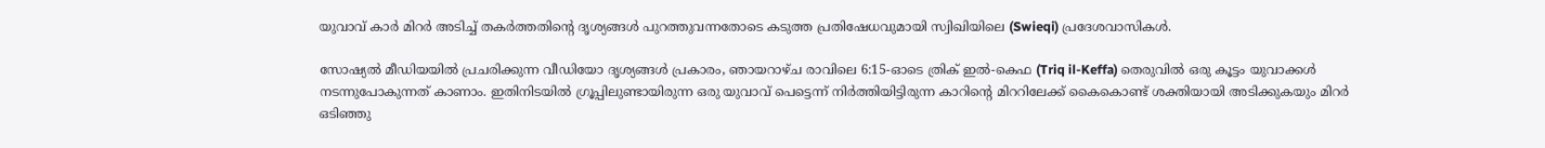യുവാവ് കാർ മിറർ അടിച്ച് തകർത്തതിന്റെ ദൃശ്യങ്ങൾ പുറത്തുവന്നതോടെ കടുത്ത പ്രതിഷേധവുമായി സ്വിഖിയിലെ (Swieqi) പ്രദേശവാസികൾ.

സോഷ്യൽ മീഡിയയിൽ പ്രചരിക്കുന്ന വീഡിയോ ദൃശ്യങ്ങൾ പ്രകാരം, ഞായറാഴ്ച രാവിലെ 6:15-ഓടെ ത്രിക് ഇൽ-കെഫ (Triq il-Keffa) തെരുവിൽ ഒരു കൂട്ടം യുവാക്കൾ നടന്നുപോകുന്നത് കാണാം. ഇതിനിടയിൽ ഗ്രൂപ്പിലുണ്ടായിരുന്ന ഒരു യുവാവ് പെട്ടെന്ന് നിർത്തിയിട്ടിരുന്ന കാറിന്റെ മിററിലേക്ക് കൈകൊണ്ട് ശക്തിയായി അടിക്കുകയും മിറർ ഒടിഞ്ഞു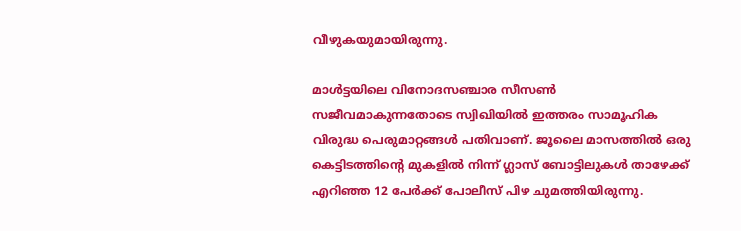വീഴുകയുമായിരുന്നു.

മാൾട്ടയിലെ വിനോദസഞ്ചാര സീസൺ സജീവമാകുന്നതോടെ സ്വിഖിയിൽ ഇത്തരം സാമൂഹിക വിരുദ്ധ പെരുമാറ്റങ്ങൾ പതിവാണ്. ജൂലൈ മാസത്തിൽ ഒരു കെട്ടിടത്തിന്റെ മുകളിൽ നിന്ന് ഗ്ലാസ് ബോട്ടിലുകൾ താഴേക്ക് എറിഞ്ഞ 12 പേർക്ക് പോലീസ് പിഴ ചുമത്തിയിരുന്നു.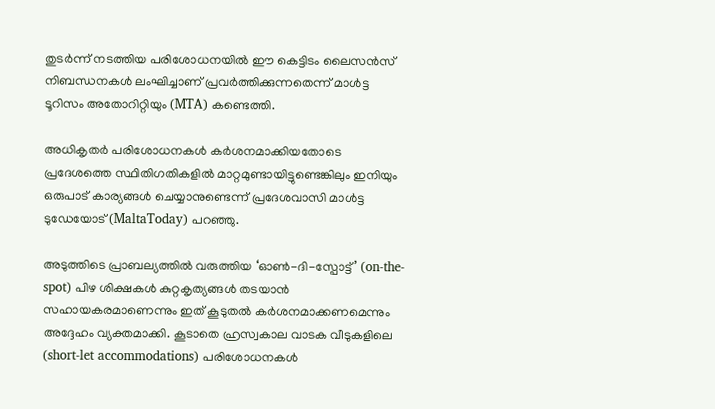തുടർന്ന് നടത്തിയ പരിശോധനയിൽ ഈ കെട്ടിടം ലൈസൻസ് നിബന്ധനകൾ ലംഘിച്ചാണ് പ്രവർത്തിക്കുന്നതെന്ന് മാൾട്ട ടൂറിസം അതോറിറ്റിയും (MTA) കണ്ടെത്തി.

അധികൃതർ പരിശോധനകൾ കർശനമാക്കിയതോടെ പ്രദേശത്തെ സ്ഥിതിഗതികളിൽ മാറ്റമുണ്ടായിട്ടുണ്ടെങ്കിലും ഇനിയും ഒരുപാട് കാര്യങ്ങൾ ചെയ്യാനുണ്ടെന്ന് പ്രദേശവാസി മാൾട്ട ടുഡേയോട് (MaltaToday) പറഞ്ഞു.

അടുത്തിടെ പ്രാബല്യത്തിൽ വരുത്തിയ ‘ഓൺ-ദി-സ്പോട്ട്’ (on-the-spot) പിഴ ശിക്ഷകൾ കുറ്റകൃത്യങ്ങൾ തടയാൻ സഹായകരമാണെന്നും ഇത് കൂടുതൽ കർശനമാക്കണമെന്നും അദ്ദേഹം വ്യക്തമാക്കി. കൂടാതെ ഹ്രസ്വകാല വാടക വീടുകളിലെ (short-let accommodations) പരിശോധനകൾ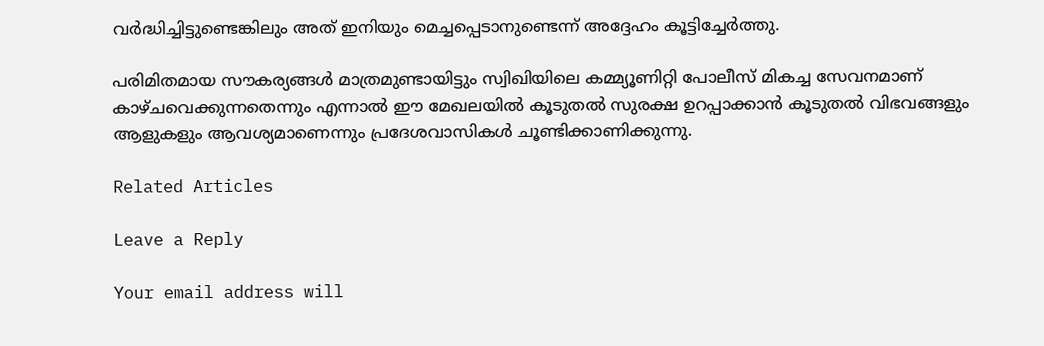വർദ്ധിച്ചിട്ടുണ്ടെങ്കിലും അത് ഇനിയും മെച്ചപ്പെടാനുണ്ടെന്ന് അദ്ദേഹം കൂട്ടിച്ചേർത്തു.

പരിമിതമായ സൗകര്യങ്ങൾ മാത്രമുണ്ടായിട്ടും സ്വിഖിയിലെ കമ്മ്യൂണിറ്റി പോലീസ് മികച്ച സേവനമാണ് കാഴ്ചവെക്കുന്നതെന്നും എന്നാൽ ഈ മേഖലയിൽ കൂടുതൽ സുരക്ഷ ഉറപ്പാക്കാൻ കൂടുതൽ വിഭവങ്ങളും ആളുകളും ആവശ്യമാണെന്നും പ്രദേശവാസികൾ ചൂണ്ടിക്കാണിക്കുന്നു.

Related Articles

Leave a Reply

Your email address will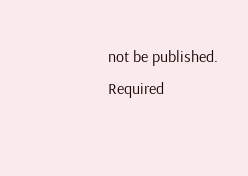not be published. Required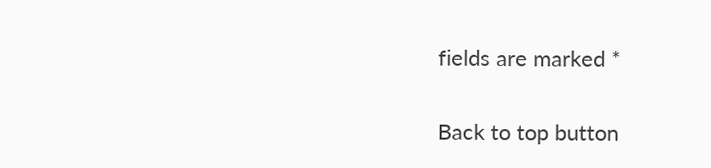fields are marked *

Back to top button